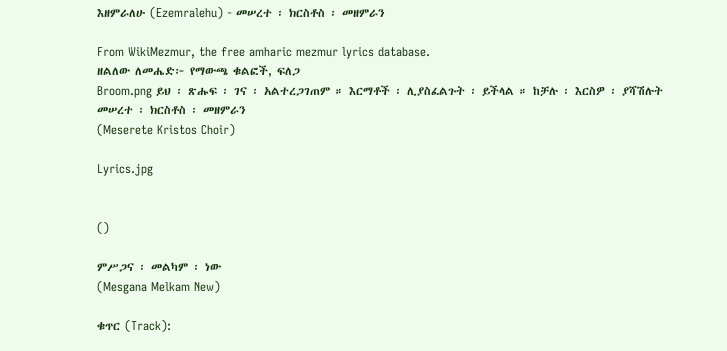እዘምራለሁ (Ezemralehu) - መሠረተ ፡ ክርስቶስ ፡ መዘምራን

From WikiMezmur, the free amharic mezmur lyrics database.
ዘልለው ለመሔድ፦ የማውጫ ቁልፎች, ፍለጋ
Broom.png ይህ ፡ ጽሑፍ ፡ ገና ፡ አልተረጋገጠም ። እርማቶች ፡ ሊያስፈልጉት ፡ ይችላል ። ከቻሉ ፡ እርስዎ ፡ ያሻሽሉት
መሠረተ ፡ ክርስቶስ ፡ መዘምራን
(Meserete Kristos Choir)

Lyrics.jpg


()

ምሥጋና ፡ መልካም ፡ ነው
(Mesgana Melkam New)

ቁጥር (Track):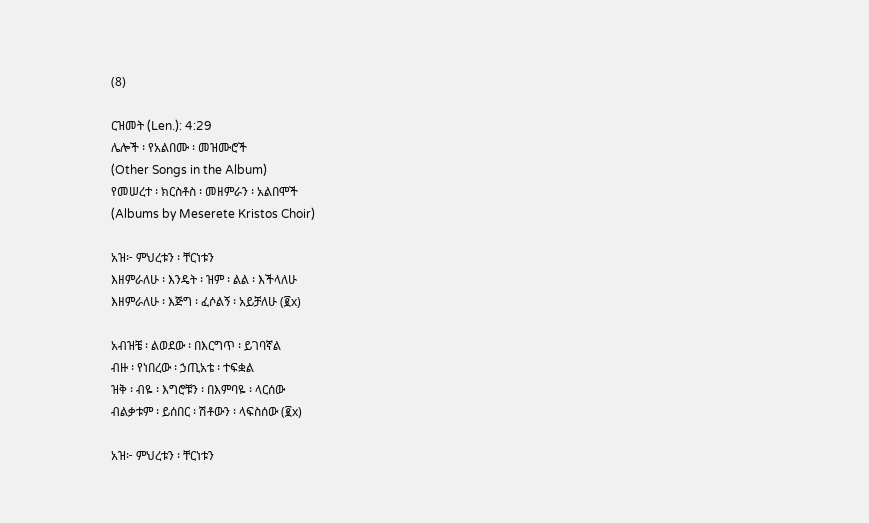(8)

ርዝመት (Len.): 4:29
ሌሎች ፡ የአልበሙ ፡ መዝሙሮች
(Other Songs in the Album)
የመሠረተ ፡ ክርስቶስ ፡ መዘምራን ፡ አልበሞች
(Albums by Meserete Kristos Choir)

አዝ፦ ምህረቱን ፡ ቸርነቱን
እዘምራለሁ ፡ እንዴት ፡ ዝም ፡ ልል ፡ እችላለሁ
እዘምራለሁ ፡ እጅግ ፡ ፈሶልኝ ፡ አይቻለሁ (፪x)

አብዝቼ ፡ ልወደው ፡ በእርግጥ ፡ ይገባኛል
ብዙ ፡ የነበረው ፡ ኃጢአቴ ፡ ተፍቋል
ዝቅ ፡ ብዬ ፡ እግሮቹን ፡ በእምባዬ ፡ ላርሰው
ብልቃቱም ፡ ይሰበር ፡ ሽቶውን ፡ ላፍስሰው (፪x)

አዝ፦ ምህረቱን ፡ ቸርነቱን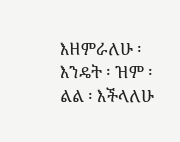እዘምራለሁ ፡ እንዴት ፡ ዝም ፡ ልል ፡ እችላለሁ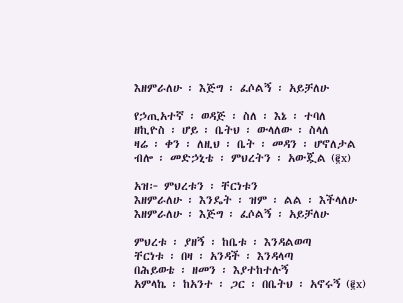እዘምራለሁ ፡ እጅግ ፡ ፈሶልኝ ፡ አይቻለሁ

የኃጢአተኛ ፡ ወዳጅ ፡ ስለ ፡ እኔ ፡ ተባለ
ዘኪዮስ ፡ ሆይ ፡ ቤትህ ፡ ውላለው ፡ ስላለ
ዛሬ ፡ ቀን ፡ ለዚህ ፡ ቤት ፡ መዳን ፡ ሆኖለታል
ብሎ ፡ መድኃኒቴ ፡ ምህረትን ፡ አውጇል (፪x)

አዝ፦ ምህረቱን ፡ ቸርነቱን
እዘምራለሁ ፡ እንዴት ፡ ዝም ፡ ልል ፡ እችላለሁ
እዘምራለሁ ፡ እጅግ ፡ ፈሶልኝ ፡ አይቻለሁ

ምህረቱ ፡ ያዘኝ ፡ ከቤቱ ፡ እንዳልወጣ
ቸርነቱ ፡ በዛ ፡ አንዳች ፡ እንዳላጣ
በሕይወቴ ፡ ዘመን ፡ እያተከተሉኝ
አምላኬ ፡ ከአንተ ፡ ጋር ፡ በቤትህ ፡ አኖሩኝ (፪x)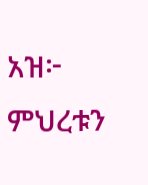አዝ፦ ምህረቱን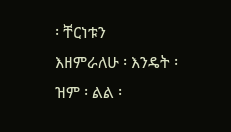፡ ቸርነቱን
እዘምራለሁ ፡ እንዴት ፡ ዝም ፡ ልል ፡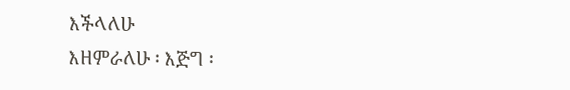እችላለሁ
እዘምራለሁ ፡ እጅግ ፡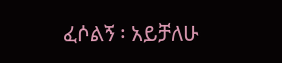ፈሶልኝ ፡ አይቻለሁ